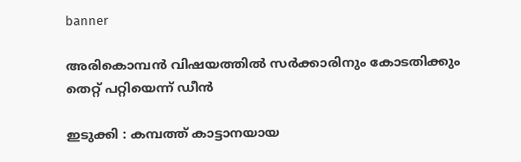banner

അരികൊമ്പന്‍ വിഷയത്തില്‍ സര്‍ക്കാരിനും കോടതിക്കും തെറ്റ് പറ്റിയെന്ന് ഡീന്‍

ഇടുക്കി : കമ്പത്ത് കാട്ടാനയായ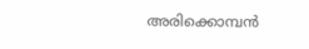അരിക്കൊമ്പന്‍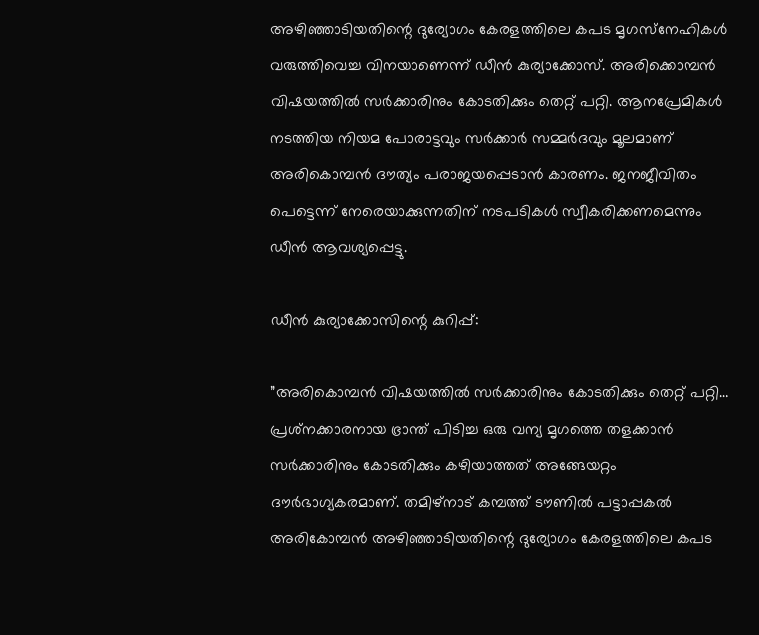അഴിഞ്ഞാടിയതിന്റെ ദുര്യോഗം കേരളത്തിലെ കപട മൃഗസ്‌നേഹികള്‍ വരുത്തിവെച്ച വിനയാണെന്ന് ഡീന്‍ കുര്യാക്കോസ്. അരിക്കൊമ്പന്‍ വിഷയത്തില്‍ സര്‍ക്കാരിനും കോടതിക്കും തെറ്റ് പറ്റി. ആനപ്രേമികള്‍ നടത്തിയ നിയമ പോരാട്ടവും സര്‍ക്കാര്‍ സമ്മര്‍ദവും മൂലമാണ് അരികൊമ്പന്‍ ദൗത്യം പരാജയപ്പെടാന്‍ കാരണം. ജനജീവിതം പെട്ടെന്ന് നേരെയാക്കുന്നതിന് നടപടികള്‍ സ്വീകരിക്കണമെന്നും ഡീന്‍ ആവശ്യപ്പെട്ടു.

ഡീന്‍ കുര്യാക്കോസിന്റെ കുറിപ്പ്:

”അരികൊമ്പന്‍ വിഷയത്തില്‍ സര്‍ക്കാരിനും കോടതിക്കും തെറ്റ് പറ്റി… പ്രശ്‌നക്കാരനായ ഭ്രാന്ത് പിടിച്ച ഒരു വന്യ മൃഗത്തെ തളക്കാന്‍ സര്‍ക്കാരിനും കോടതിക്കും കഴിയാത്തത് അങ്ങേയറ്റം ദൗര്‍ഭാഗ്യകരമാണ്. തമിഴ്‌നാട് കമ്പത്ത് ടൗണില്‍ പട്ടാപ്പകല്‍ അരികോമ്പന്‍ അഴിഞ്ഞാടിയതിന്റെ ദുര്യോഗം കേരളത്തിലെ കപട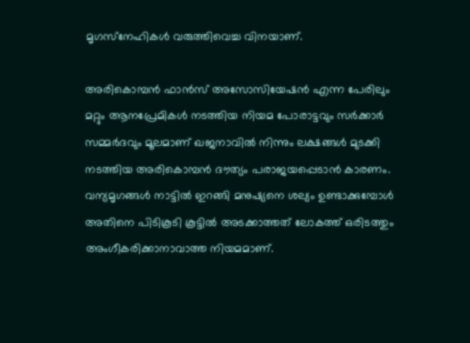മൃഗസ്‌നേഹികള്‍ വരുത്തിവെച്ച വിനയാണ്.

അരികൊമ്പന്‍ ഫാന്‍സ് അസോസിയേഷന്‍ എന്ന പേരിലും മറ്റും ആനപ്രേമികള്‍ നടത്തിയ നിയമ പോരാട്ടവും സര്‍ക്കാര്‍ സമ്മര്‍ദവും മൂലമാണ് ഖജനാവില്‍ നിന്നും ലക്ഷങ്ങള്‍ മുടക്കി നടത്തിയ അരികൊമ്പന്‍ ദൗത്യം പരാജയപ്പെടാന്‍ കാരണം. വന്യമൃഗങ്ങള്‍ നാട്ടില്‍ ഇറങ്ങി മനുഷ്യനെ ശല്യം ഉണ്ടാക്കുമ്പോള്‍ അതിനെ പിടികൂടി കൂട്ടില്‍ അടക്കാത്തത് ലോകത്ത് ഒരിടത്തും അംഗീകരിക്കാനാവാത്ത നിയമമാണ്.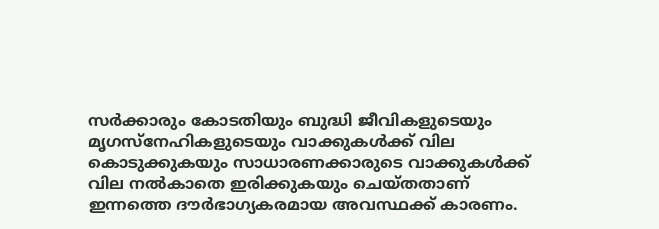സര്‍ക്കാരും കോടതിയും ബുദ്ധി ജീവികളുടെയും മൃഗസ്‌നേഹികളുടെയും വാക്കുകള്‍ക്ക് വില കൊടുക്കുകയും സാധാരണക്കാരുടെ വാക്കുകള്‍ക്ക് വില നല്‍കാതെ ഇരിക്കുകയും ചെയ്തതാണ് ഇന്നത്തെ ദൗര്‍ഭാഗ്യകരമായ അവസ്ഥക്ക് കാരണം.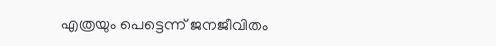എത്രയും പെട്ടെന്ന് ജനജീവിതം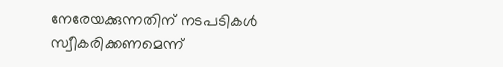നേരേയക്കുന്നതിന് നടപടികള്‍ സ്വീകരിക്കണമെന്ന്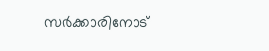സര്‍ക്കാരിനോട്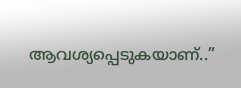ആവശ്യപ്പെടുകയാണ്..”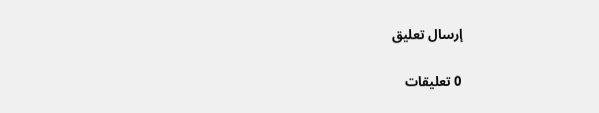إرسال تعليق

0 تعليقات